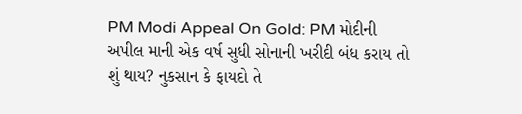PM Modi Appeal On Gold: PM મોદીની અપીલ માની એક વર્ષ સુધી સોનાની ખરીદી બંધ કરાય તો શું થાય? નુકસાન કે ફાયદો તે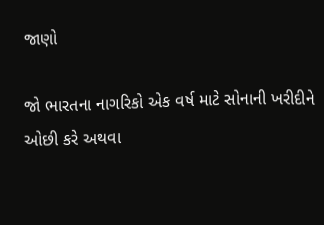જાણો

જો ભારતના નાગરિકો એક વર્ષ માટે સોનાની ખરીદીને ઓછી કરે અથવા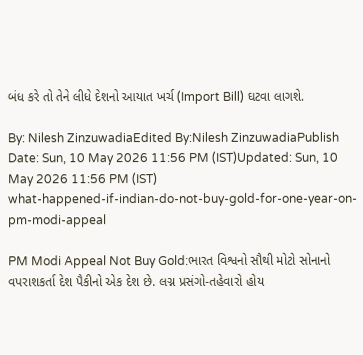બંધ કરે તો તેને લીધે દેશનો આયાત ખર્ચ (Import Bill) ઘટવા લાગશે.

By: Nilesh ZinzuwadiaEdited By:Nilesh ZinzuwadiaPublish Date: Sun, 10 May 2026 11:56 PM (IST)Updated: Sun, 10 May 2026 11:56 PM (IST)
what-happened-if-indian-do-not-buy-gold-for-one-year-on-pm-modi-appeal

PM Modi Appeal Not Buy Gold:ભારત વિશ્વનો સૌથી મોટો સોનાનો વપરાશકર્તા દેશ પૈકીનો એક દેશ છે. લગ્ન પ્રસંગો-તહેવારો હોય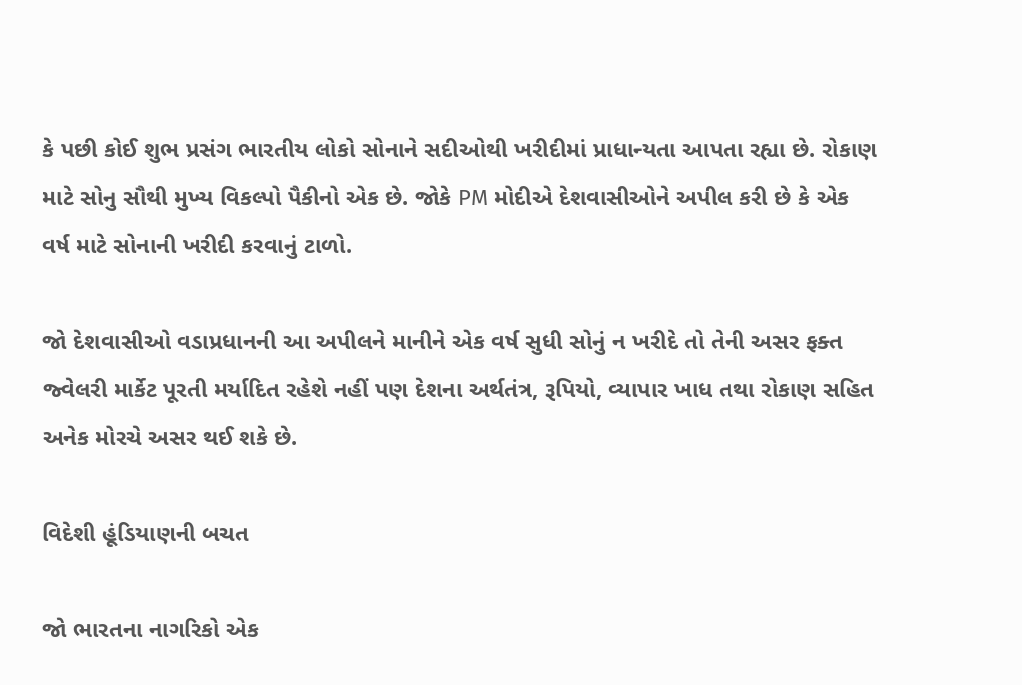કે પછી કોઈ શુભ પ્રસંગ ભારતીય લોકો સોનાને સદીઓથી ખરીદીમાં પ્રાધાન્યતા આપતા રહ્યા છે. રોકાણ માટે સોનુ સૌથી મુખ્ય વિકલ્પો પૈકીનો એક છે. જોકે PM મોદીએ દેશવાસીઓને અપીલ કરી છે કે એક વર્ષ માટે સોનાની ખરીદી કરવાનું ટાળો.

જો દેશવાસીઓ વડાપ્રધાનની આ અપીલને માનીને એક વર્ષ સુધી સોનું ન ખરીદે તો તેની અસર ફક્ત જ્વેલરી માર્કેટ પૂરતી મર્યાદિત રહેશે નહીં પણ દેશના અર્થતંત્ર, રૂપિયો, વ્યાપાર ખાધ તથા રોકાણ સહિત અનેક મોરચે અસર થઈ શકે છે.

વિદેશી હૂંડિયાણની બચત

જો ભારતના નાગરિકો એક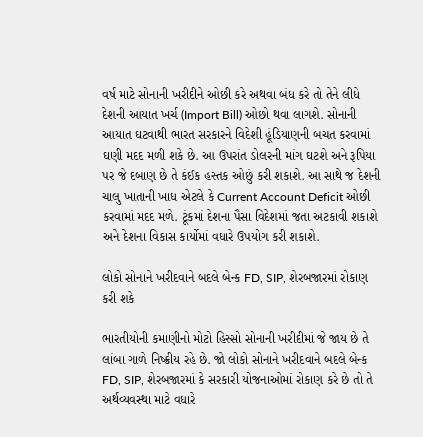વર્ષ માટે સોનાની ખરીદીને ઓછી કરે અથવા બંધ કરે તો તેને લીધે દેશની આયાત ખર્ચ (Import Bill) ઓછો થવા લાગશે. સોનાની આયાત ઘટવાથી ભારત સરકારને વિદેશી હૂંડિયાણની બચત કરવામાં ઘણી મદદ મળી શકે છે. આ ઉપરાંત ડોલરની માંગ ઘટશે અને રૂપિયા પર જે દબાણ છે તે કંઈક હસ્તક ઓછું કરી શકાશે. આ સાથે જ દેશની ચાલુ ખાતાની ખાધ એટલે કે Current Account Deficit ઓછી કરવામાં મદદ મળે. ટૂંકમાં દેશના પૈસા વિદેશમાં જતા અટકાવી શકાશે અને દેશના વિકાસ કાર્યોમાં વધારે ઉપયોગ કરી શકાશે.

લોકો સોનાને ખરીદવાને બદલે બેન્ક FD, SIP, શેરબજારમાં રોકાણ કરી શકે

ભારતીયોની કમાણીનો મોટો હિસ્સો સોનાની ખરીદીમાં જે જાય છે તે લાંબા ગાળે નિષ્ક્રીય રહે છે. જો લોકો સોનાને ખરીદવાને બદલે બેન્ક FD, SIP, શેરબજારમાં કે સરકારી યોજનાઓમાં રોકાણ કરે છે તો તે અર્થવ્યવસ્થા માટે વધારે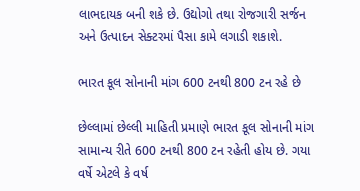લાભદાયક બની શકે છે. ઉદ્યોગો તથા રોજગારી સર્જન અને ઉત્પાદન સેક્ટરમાં પૈસા કામે લગાડી શકાશે.

ભારત કૂલ સોનાની માંગ 600 ટનથી 800 ટન રહે છે

છેલ્લામાં છેલ્લી માહિતી પ્રમાણે ભારત કૂલ સોનાની માંગ સામાન્ય રીતે 600 ટનથી 800 ટન રહેતી હોય છે. ગયા વર્ષે એટલે કે વર્ષ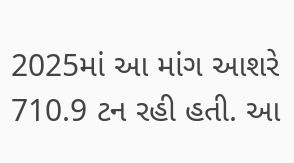2025માં આ માંગ આશરે 710.9 ટન રહી હતી. આ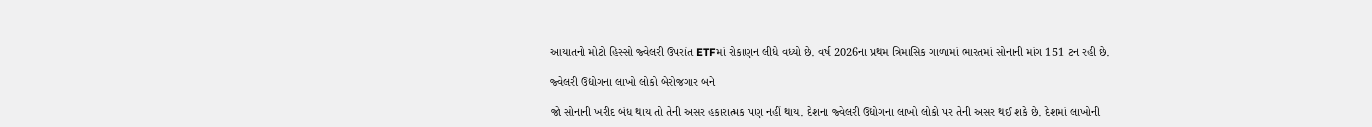આયાતનો મોટો હિસ્સો જ્વેલરી ઉપરાંત ETFમાં રોકાણન લીધે વધ્યો છે. વર્ષ 2026ના પ્રથમ ત્રિમાસિક ગાળામાં ભારતમાં સોનાની માંગ 151 ટન રહી છે.

જ્વેલરી ઉદ્યોગના લાખો લોકો બેરોજગાર બને

જો સોનાની ખરીદ બંધ થાય તો તેની અસર હકારાત્મક પણ નહીં થાય. દેશના જ્વેલરી ઉદ્યોગના લાખો લોકો પર તેની અસર થઈ શકે છે. દેશમાં લાખોની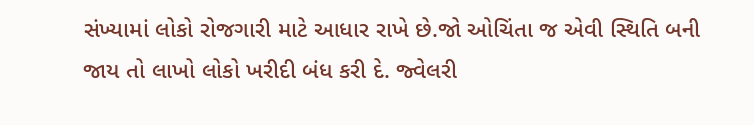સંખ્યામાં લોકો રોજગારી માટે આધાર રાખે છે.જો ઓચિંતા જ એવી સ્થિતિ બની જાય તો લાખો લોકો ખરીદી બંધ કરી દે. જ્વેલરી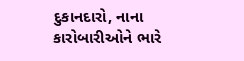દુકાનદારો, નાના કારોબારીઓને ભારે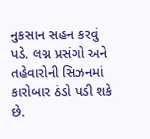નુકસાન સહન કરવું પડે. લગ્ન પ્રસંગો અને તહેવારોની સિઝનમાં કારોબાર ઠંડો પડી શકે છે.